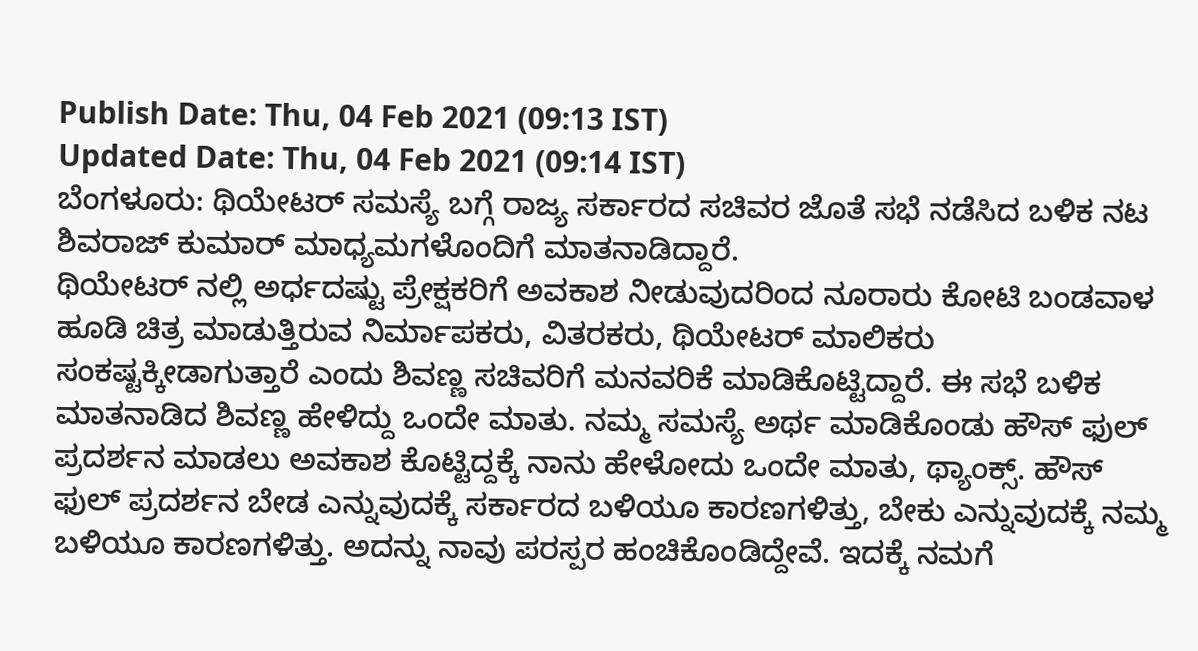Publish Date: Thu, 04 Feb 2021 (09:13 IST)
Updated Date: Thu, 04 Feb 2021 (09:14 IST)
ಬೆಂಗಳೂರು: ಥಿಯೇಟರ್ ಸಮಸ್ಯೆ ಬಗ್ಗೆ ರಾಜ್ಯ ಸರ್ಕಾರದ ಸಚಿವರ ಜೊತೆ ಸಭೆ ನಡೆಸಿದ ಬಳಿಕ ನಟ ಶಿವರಾಜ್ ಕುಮಾರ್ ಮಾಧ್ಯಮಗಳೊಂದಿಗೆ ಮಾತನಾಡಿದ್ದಾರೆ.
ಥಿಯೇಟರ್ ನಲ್ಲಿ ಅರ್ಧದಷ್ಟು ಪ್ರೇಕ್ಷಕರಿಗೆ ಅವಕಾಶ ನೀಡುವುದರಿಂದ ನೂರಾರು ಕೋಟಿ ಬಂಡವಾಳ ಹೂಡಿ ಚಿತ್ರ ಮಾಡುತ್ತಿರುವ ನಿರ್ಮಾಪಕರು, ವಿತರಕರು, ಥಿಯೇಟರ್ ಮಾಲಿಕರು ಸಂಕಷ್ಟಕ್ಕೀಡಾಗುತ್ತಾರೆ ಎಂದು ಶಿವಣ್ಣ ಸಚಿವರಿಗೆ ಮನವರಿಕೆ ಮಾಡಿಕೊಟ್ಟಿದ್ದಾರೆ. ಈ ಸಭೆ ಬಳಿಕ ಮಾತನಾಡಿದ ಶಿವಣ್ಣ ಹೇಳಿದ್ದು ಒಂದೇ ಮಾತು. ನಮ್ಮ ಸಮಸ್ಯೆ ಅರ್ಥ ಮಾಡಿಕೊಂಡು ಹೌಸ್ ಫುಲ್ ಪ್ರದರ್ಶನ ಮಾಡಲು ಅವಕಾಶ ಕೊಟ್ಟಿದ್ದಕ್ಕೆ ನಾನು ಹೇಳೋದು ಒಂದೇ ಮಾತು, ಥ್ಯಾಂಕ್ಸ್. ಹೌಸ್ ಫುಲ್ ಪ್ರದರ್ಶನ ಬೇಡ ಎನ್ನುವುದಕ್ಕೆ ಸರ್ಕಾರದ ಬಳಿಯೂ ಕಾರಣಗಳಿತ್ತು, ಬೇಕು ಎನ್ನುವುದಕ್ಕೆ ನಮ್ಮ ಬಳಿಯೂ ಕಾರಣಗಳಿತ್ತು. ಅದನ್ನು ನಾವು ಪರಸ್ಪರ ಹಂಚಿಕೊಂಡಿದ್ದೇವೆ. ಇದಕ್ಕೆ ನಮಗೆ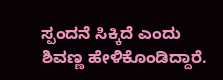ಸ್ಪಂದನೆ ಸಿಕ್ಕಿದೆ ಎಂದು ಶಿವಣ್ಣ ಹೇಳಿಕೊಂಡಿದ್ದಾರೆ.